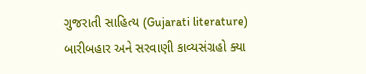ગુજરાતી સાહિત્ય (Gujarati literature)
બારીબહાર અને સરવાણી કાવ્યસંગ્રહો ક્યા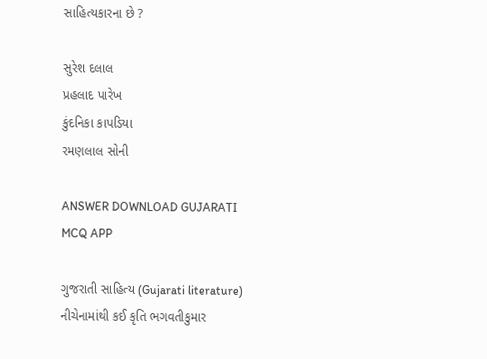સાહિત્યકારના છે ?

સુરેશ દલાલ
પ્રહલાદ પારેખ
કુંદનિકા કાપડિયા
રમણલાલ સોની

ANSWER DOWNLOAD GUJARATI MCQ APP

ગુજરાતી સાહિત્ય (Gujarati literature)
નીચેનામાંથી કઈ કૃતિ ભગવતીકુમાર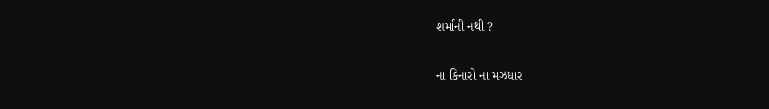શર્માની નથી ?

ના કિનારો ના મઝધાર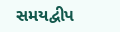સમયદ્વીપ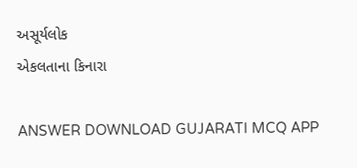અસૂર્યલોક
એકલતાના કિનારા

ANSWER DOWNLOAD GUJARATI MCQ APP